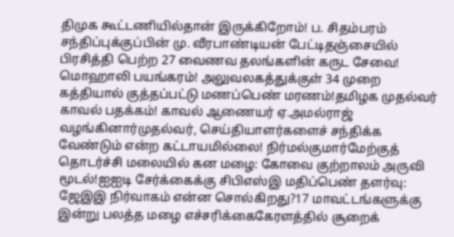திமுக கூட்டணியில்தான் இருக்கிறோம்! ப. சிதம்பரம் சந்திப்புக்குப்பின் மு. வீரபாண்டியன் பேட்டிதஞ்சையில் பிரசித்தி பெற்ற 27 வைணவ தலங்களின் கருட சேவை! மொஹாலி பயங்கரம்! அலுவலகத்துக்குள் 34 முறை கத்தியால் குத்தப்பட்டு மணப்பெண் மரணம்!தமிழக முதல்வர் காவல் பதக்கம்! காவல் ஆணையர் ஏ.அமல்ராஜ் வழங்கினார்முதல்வர், செய்தியாளர்களைச் சந்திக்க வேண்டும் என்ற கட்டாயமில்லை! நிர்மல்குமார்மேற்குத் தொடர்ச்சி மலையில் கன மழை: கோவை குற்றாலம் அருவி மூடல்!ஐஐடி சேர்க்கைக்கு சிபிஎஸ்இ மதிப்பெண் தளர்வு: ஜேஇஇ நிர்வாகம் என்ன சொல்கிறது?17 மாவட்டங்களுக்கு இன்று பலத்த மழை எச்சரிக்கைகேரளத்தில் சூறைக்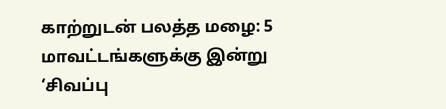காற்றுடன் பலத்த மழை: 5 மாவட்டங்களுக்கு இன்று ‘சிவப்பு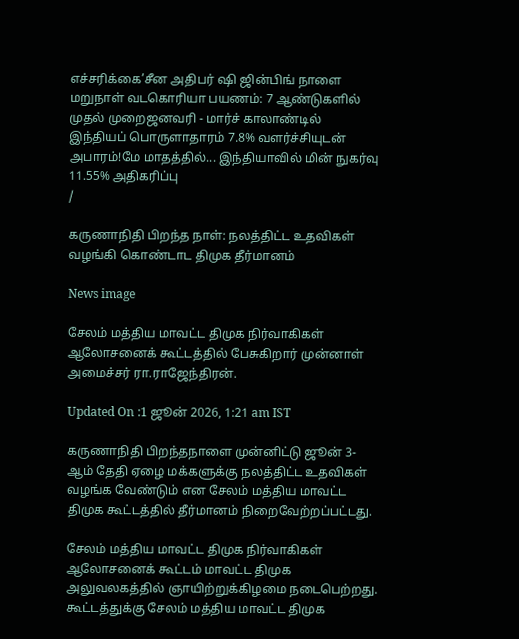எச்சரிக்கை’சீன அதிபர் ஷி ஜின்பிங் நாளை மறுநாள் வடகொரியா பயணம்: 7 ஆண்டுகளில் முதல் முறைஜனவரி - மார்ச் காலாண்டில் இந்தியப் பொருளாதாரம் 7.8% வளர்ச்சியுடன் அபாரம்!மே மாதத்தில்... இந்தியாவில் மின் நுகர்வு 11.55% அதிகரிப்பு
/

கருணாநிதி பிறந்த நாள்: நலத்திட்ட உதவிகள் வழங்கி கொண்டாட திமுக தீர்மானம்

News image

சேலம் மத்திய மாவட்ட திமுக நிர்வாகிகள் ஆலோசனைக் கூட்டத்தில் பேசுகிறார் முன்னாள் அமைச்சர் ரா.ராஜேந்திரன்.

Updated On :1 ஜூன் 2026, 1:21 am IST

கருணாநிதி பிறந்தநாளை முன்னிட்டு ஜூன் 3-ஆம் தேதி ஏழை மக்களுக்கு நலத்திட்ட உதவிகள் வழங்க வேண்டும் என சேலம் மத்திய மாவட்ட திமுக கூட்டத்தில் தீர்மானம் நிறைவேற்றப்பட்டது.

சேலம் மத்திய மாவட்ட திமுக நிர்வாகிகள் ஆலோசனைக் கூட்டம் மாவட்ட திமுக அலுவலகத்தில் ஞாயிற்றுக்கிழமை நடைபெற்றது. கூட்டத்துக்கு சேலம் மத்திய மாவட்ட திமுக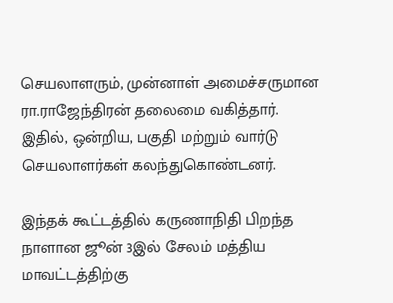செயலாளரும், முன்னாள் அமைச்சருமான ரா.ராஜேந்திரன் தலைமை வகித்தார். இதில், ஒன்றிய, பகுதி மற்றும் வார்டு செயலாளர்கள் கலந்துகொண்டனர்.

இந்தக் கூட்டத்தில் கருணாநிதி பிறந்த நாளான ஜூன் 3இல் சேலம் மத்திய மாவட்டத்திற்கு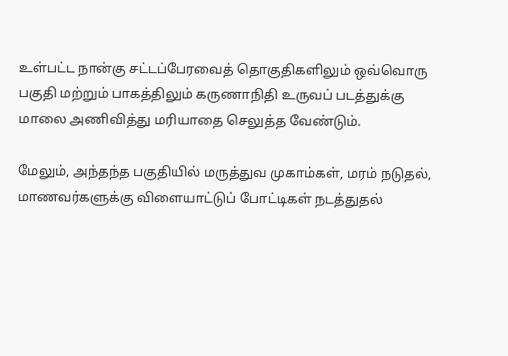உள்பட்ட நான்கு சட்டப்பேரவைத் தொகுதிகளிலும் ஒவ்வொரு பகுதி மற்றும் பாகத்திலும் கருணாநிதி உருவப் படத்துக்கு மாலை அணிவித்து மரியாதை செலுத்த வேண்டும்.

மேலும், அந்தந்த பகுதியில் மருத்துவ முகாம்கள், மரம் நடுதல், மாணவர்களுக்கு விளையாட்டுப் போட்டிகள் நடத்துதல்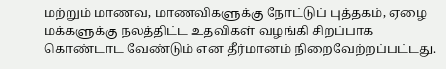மற்றும் மாணவ, மாணவிகளுக்கு நோட்டுப் புத்தகம், ஏழை மக்களுக்கு நலத்திட்ட உதவிகள் வழங்கி சிறப்பாக கொண்டாட வேண்டும் என தீர்மானம் நிறைவேற்றப்பட்டது.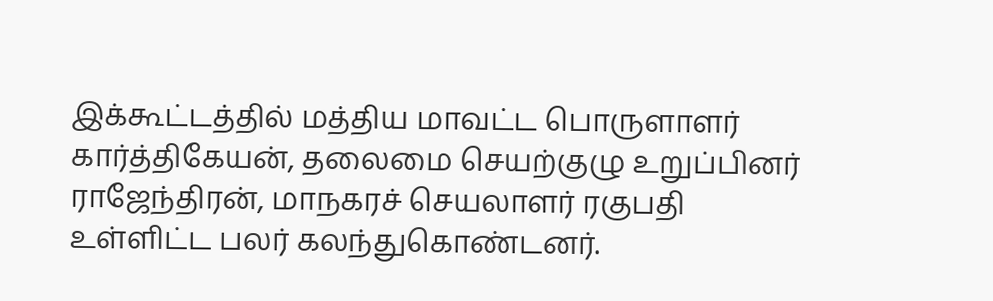இக்கூட்டத்தில் மத்திய மாவட்ட பொருளாளர் கார்த்திகேயன், தலைமை செயற்குழு உறுப்பினர் ராஜேந்திரன், மாநகரச் செயலாளர் ரகுபதி உள்ளிட்ட பலர் கலந்துகொண்டனர்.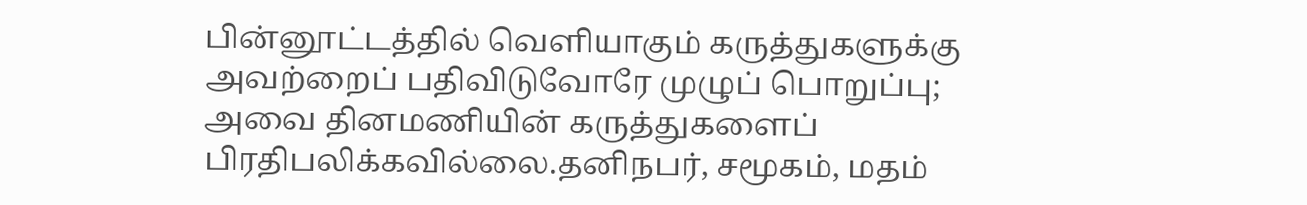பின்னூட்டத்தில் வெளியாகும் கருத்துகளுக்கு அவற்றைப் பதிவிடுவோரே முழுப் பொறுப்பு; அவை தினமணியின் கருத்துகளைப் பிரதிபலிக்கவில்லை.தனிநபர், சமூகம், மதம்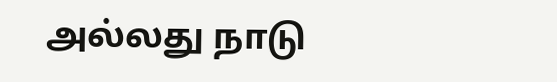அல்லது நாடு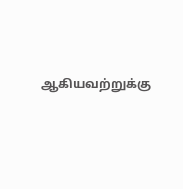ஆகியவற்றுக்கு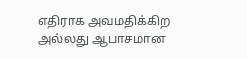எதிராக அவமதிக்கிற அல்லது ஆபாசமான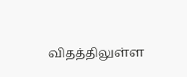விதத்திலுள்ள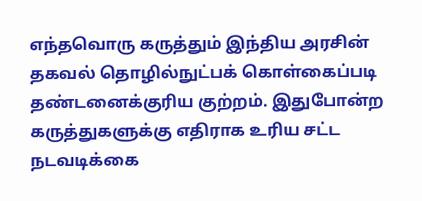எந்தவொரு கருத்தும் இந்திய அரசின் தகவல் தொழில்நுட்பக் கொள்கைப்படி தண்டனைக்குரிய குற்றம். இதுபோன்ற கருத்துகளுக்கு எதிராக உரிய சட்ட நடவடிக்கை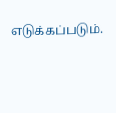எடுக்கப்படும்.